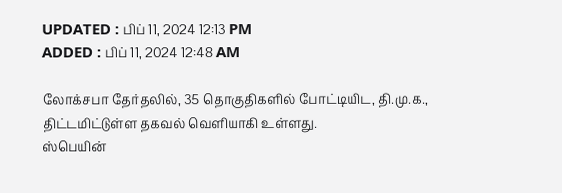UPDATED : பிப் 11, 2024 12:13 PM
ADDED : பிப் 11, 2024 12:48 AM

லோக்சபா தேர்தலில், 35 தொகுதிகளில் போட்டியிட, தி.மு.க., திட்டமிட்டுள்ள தகவல் வெளியாகி உள்ளது.
ஸ்பெயின்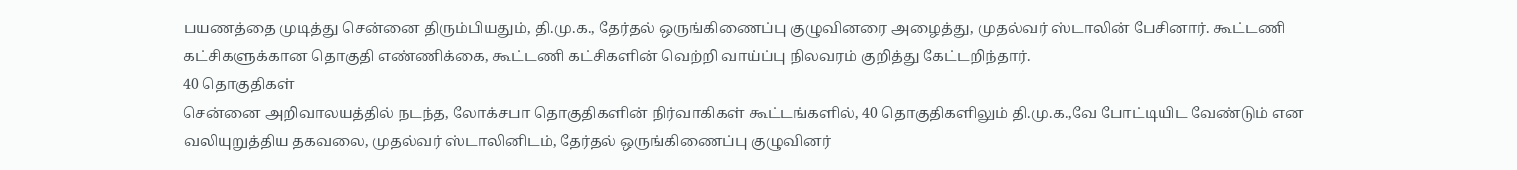பயணத்தை முடித்து சென்னை திரும்பியதும், தி.மு.க., தேர்தல் ஒருங்கிணைப்பு குழுவினரை அழைத்து, முதல்வர் ஸ்டாலின் பேசினார். கூட்டணி கட்சிகளுக்கான தொகுதி எண்ணிக்கை, கூட்டணி கட்சிகளின் வெற்றி வாய்ப்பு நிலவரம் குறித்து கேட்டறிந்தார்.
40 தொகுதிகள்
சென்னை அறிவாலயத்தில் நடந்த, லோக்சபா தொகுதிகளின் நிர்வாகிகள் கூட்டங்களில், 40 தொகுதிகளிலும் தி.மு.க.,வே போட்டியிட வேண்டும் என வலியுறுத்திய தகவலை, முதல்வர் ஸ்டாலினிடம், தேர்தல் ஒருங்கிணைப்பு குழுவினர்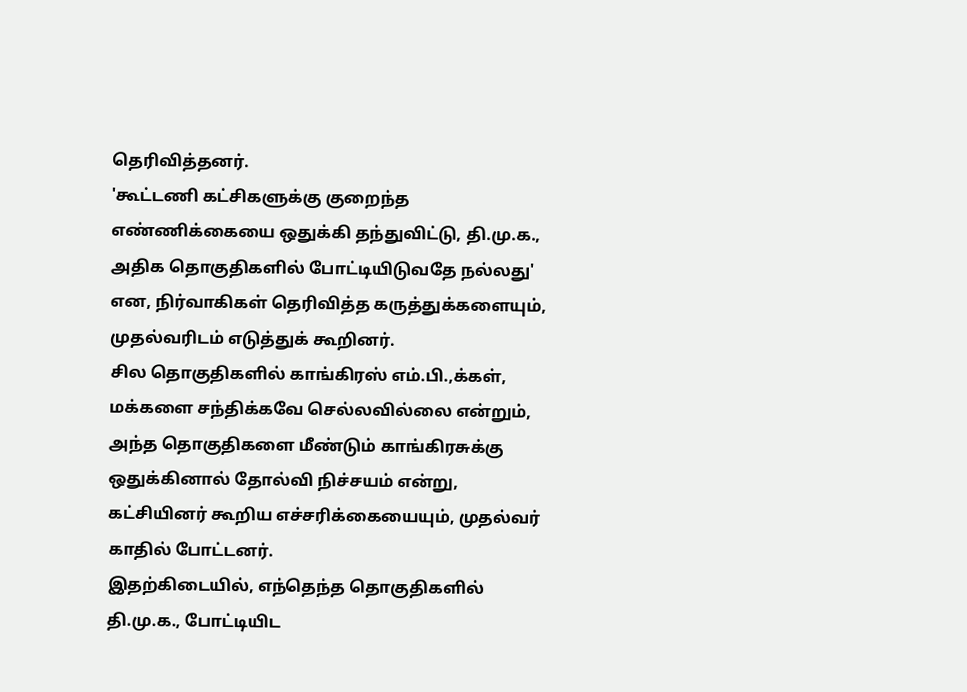தெரிவித்தனர்.
'கூட்டணி கட்சிகளுக்கு குறைந்த எண்ணிக்கையை ஒதுக்கி தந்துவிட்டு, தி.மு.க., அதிக தொகுதிகளில் போட்டியிடுவதே நல்லது' என, நிர்வாகிகள் தெரிவித்த கருத்துக்களையும், முதல்வரிடம் எடுத்துக் கூறினர்.
சில தொகுதிகளில் காங்கிரஸ் எம்.பி.,க்கள், மக்களை சந்திக்கவே செல்லவில்லை என்றும், அந்த தொகுதிகளை மீண்டும் காங்கிரசுக்கு ஒதுக்கினால் தோல்வி நிச்சயம் என்று, கட்சியினர் கூறிய எச்சரிக்கையையும், முதல்வர் காதில் போட்டனர்.
இதற்கிடையில், எந்தெந்த தொகுதிகளில் தி.மு.க., போட்டியிட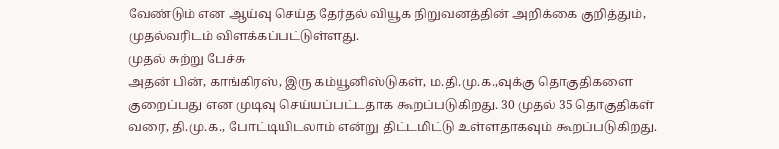வேண்டும் என ஆய்வு செய்த தேர்தல் வியூக நிறுவனத்தின் அறிக்கை குறித்தும், முதல்வரிடம் விளக்கப்பட்டுள்ளது.
முதல் சுற்று பேச்சு
அதன் பின், காங்கிரஸ், இரு கம்யூனிஸ்டுகள், ம.தி.மு.க.,வுக்கு தொகுதிகளை குறைப்பது என முடிவு செய்யப்பட்டதாக கூறப்படுகிறது. 30 முதல் 35 தொகுதிகள் வரை, தி.மு.க., போட்டியிடலாம் என்று திட்டமிட்டு உள்ளதாகவும் கூறப்படுகிறது.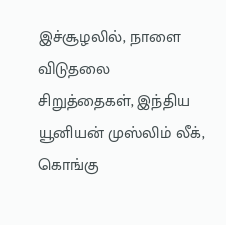இச்சூழலில், நாளை விடுதலை சிறுத்தைகள், இந்திய யூனியன் முஸ்லிம் லீக், கொங்கு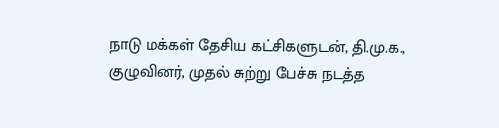நாடு மக்கள் தேசிய கட்சிகளுடன், தி.மு.க., குழுவினர், முதல் சுற்று பேச்சு நடத்த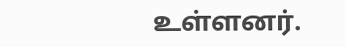உள்ளனர்.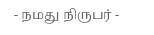- நமது நிருபர் -